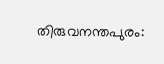തിരുവനന്തപുരം: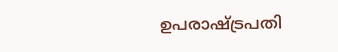ഉപരാഷ്ട്രപതി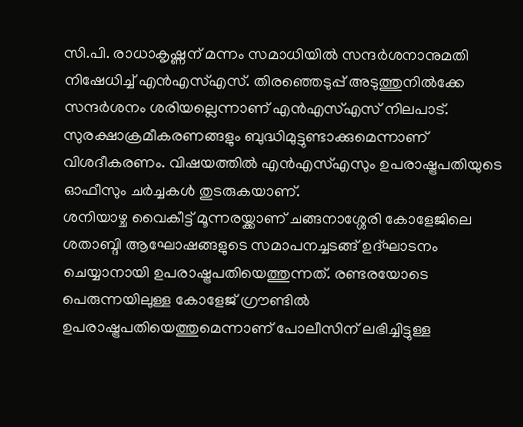സി.പി. രാധാകൃഷ്ണന് മന്നം സമാധിയിൽ സന്ദർശനാനുമതി നിഷേധിച്ച് എൻഎസ്എസ്. തിരഞ്ഞെടുപ്പ് അടുത്തുനിൽക്കേ സന്ദർശനം ശരിയല്ലെന്നാണ് എൻഎസ്എസ് നിലപാട്. സുരക്ഷാക്രമീകരണങ്ങളും ബുദ്ധിമുട്ടുണ്ടാക്കുമെന്നാണ് വിശദീകരണം. വിഷയത്തിൽ എൻഎസ്എസും ഉപരാഷ്ട്രപതിയുടെ ഓഫീസും ചർച്ചകൾ തുടരുകയാണ്.
ശനിയാഴ്ച വൈകീട്ട് മൂന്നരയ്ക്കാണ് ചങ്ങനാശ്ശേരി കോളേജിലെ ശതാബ്ദി ആഘോഷങ്ങളുടെ സമാപനച്ചടങ്ങ് ഉദ്ഘാടനം ചെയ്യാനായി ഉപരാഷ്ട്രപതിയെത്തുന്നത്. രണ്ടരയോടെ പെരുന്നയിലുള്ള കോളേജ് ഗ്രൗണ്ടിൽ ഉപരാഷ്ട്രപതിയെത്തുമെന്നാണ് പോലീസിന് ലഭിച്ചിട്ടുള്ള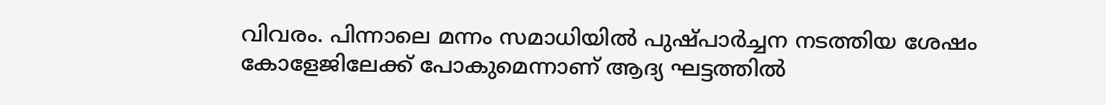വിവരം. പിന്നാലെ മന്നം സമാധിയിൽ പുഷ്പാർച്ചന നടത്തിയ ശേഷം കോളേജിലേക്ക് പോകുമെന്നാണ് ആദ്യ ഘട്ടത്തിൽ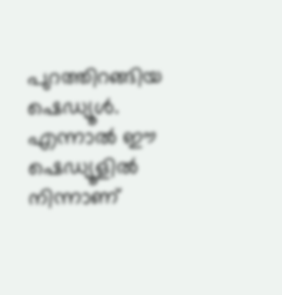പുറത്തിറങ്ങിയ ഷെഡ്യൂൾ. എന്നാൽ ഈ ഷെഡ്യൂളിൽ നിന്നാണ്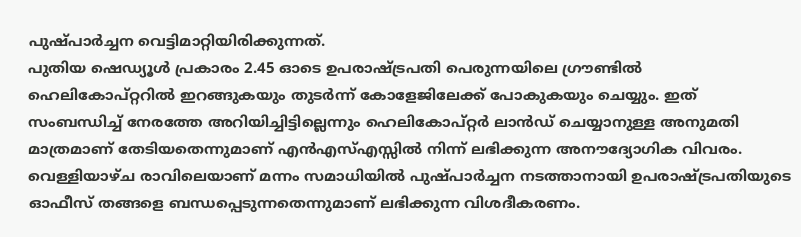പുഷ്പാർച്ചന വെട്ടിമാറ്റിയിരിക്കുന്നത്.
പുതിയ ഷെഡ്യൂൾ പ്രകാരം 2.45 ഓടെ ഉപരാഷ്ട്രപതി പെരുന്നയിലെ ഗ്രൗണ്ടിൽ ഹെലികോപ്റ്ററിൽ ഇറങ്ങുകയും തുടർന്ന് കോളേജിലേക്ക് പോകുകയും ചെയ്യും. ഇത് സംബന്ധിച്ച് നേരത്തേ അറിയിച്ചിട്ടില്ലെന്നും ഹെലികോപ്റ്റർ ലാൻഡ് ചെയ്യാനുള്ള അനുമതി മാത്രമാണ് തേടിയതെന്നുമാണ് എൻഎസ്എസ്സിൽ നിന്ന് ലഭിക്കുന്ന അനൗദ്യോഗിക വിവരം. വെള്ളിയാഴ്ച രാവിലെയാണ് മന്നം സമാധിയിൽ പുഷ്പാർച്ചന നടത്താനായി ഉപരാഷ്ട്രപതിയുടെ ഓഫീസ് തങ്ങളെ ബന്ധപ്പെടുന്നതെന്നുമാണ് ലഭിക്കുന്ന വിശദീകരണം.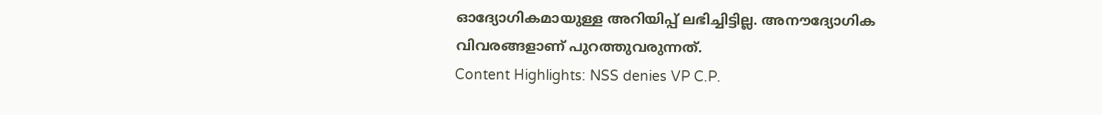ഓദ്യോഗികമായുള്ള അറിയിപ്പ് ലഭിച്ചിട്ടില്ല. അനൗദ്യോഗിക വിവരങ്ങളാണ് പുറത്തുവരുന്നത്.
Content Highlights: NSS denies VP C.P.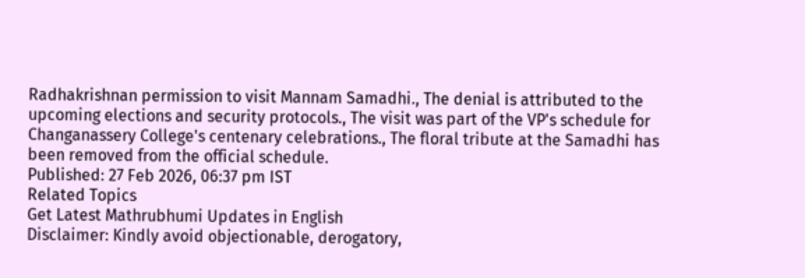Radhakrishnan permission to visit Mannam Samadhi., The denial is attributed to the upcoming elections and security protocols., The visit was part of the VP's schedule for Changanassery College's centenary celebrations., The floral tribute at the Samadhi has been removed from the official schedule.
Published: 27 Feb 2026, 06:37 pm IST
Related Topics
Get Latest Mathrubhumi Updates in English
Disclaimer: Kindly avoid objectionable, derogatory,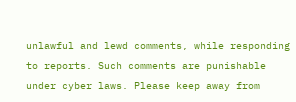unlawful and lewd comments, while responding to reports. Such comments are punishable under cyber laws. Please keep away from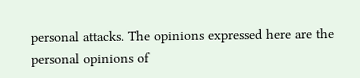personal attacks. The opinions expressed here are the personal opinions of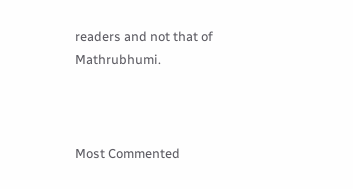readers and not that of Mathrubhumi.



Most Commented